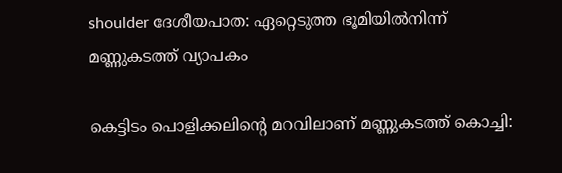shoulder ദേശീയപാത: ഏറ്റെടുത്ത ഭൂമിയിൽനിന്ന് മണ്ണുകടത്ത് വ്യാപകം

കെട്ടിടം പൊളിക്കലിന്റെ മറവിലാണ് മണ്ണുകടത്ത് കൊച്ചി: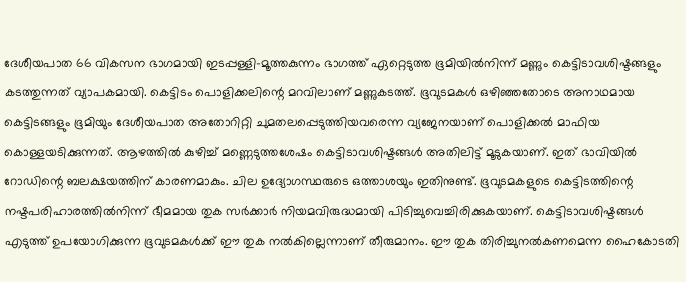ദേശീയപാത 66 വികസന ഭാഗമായി ഇടപ്പള്ളി-മൂത്തകുന്നം ഭാഗത്ത് ഏറ്റെടുത്ത ഭൂമിയിൽനിന്ന് മണ്ണും കെട്ടിടാവശിഷ്ടങ്ങളും കടത്തുന്നത് വ്യാപകമായി. കെട്ടിടം പൊളിക്കലിന്റെ മറവിലാണ് മണ്ണുകടത്ത്. ഭൂവുടമകൾ ഒഴിഞ്ഞതോടെ അനാഥമായ കെട്ടിടങ്ങളും ഭൂമിയും ദേശീയപാത അതോറിറ്റി ചുമതലപ്പെടുത്തിയവരെന്ന വ്യജേനയാണ് പൊളിക്കൽ മാഫിയ കൊള്ളയടിക്കുന്നത്. ആഴത്തിൽ കുഴിച്ച് മണ്ണെടുത്തശേഷം കെട്ടിടാവശിഷ്ടങ്ങൾ അതിലിട്ട് മൂടുകയാണ്. ഇത് ഭാവിയിൽ റോഡിന്റെ ബലക്ഷയത്തിന് കാരണമാകും. ചില ഉദ്യോഗസ്ഥരുടെ ഒത്താശയും ഇതിനുണ്ട്. ഭൂവുടമകളുടെ കെട്ടിടത്തിന്റെ നഷ്ടപരിഹാരത്തിൽനിന്ന് ഭീമമായ തുക സർക്കാർ നിയമവിരുദ്ധമായി പിടിച്ചുവെച്ചിരിക്കുകയാണ്. കെട്ടിടാവശിഷ്ടങ്ങൾ എടുത്ത് ഉപയോഗിക്കുന്ന ഭൂവുടമകൾക്ക് ഈ തുക നൽകില്ലെന്നാണ് തീരുമാനം. ഈ തുക തിരിച്ചുനൽകണമെന്ന ഹൈകോടതി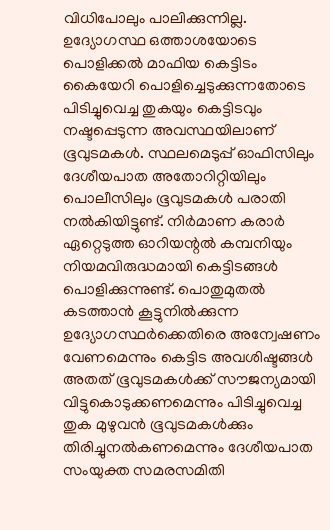വിധിപോലും പാലിക്കുന്നില്ല. ഉദ്യോഗസ്ഥ ഒത്താശയോടെ പൊളിക്കൽ മാഫിയ കെട്ടിടം കൈയേറി പൊളിച്ചെടുക്കുന്നതോടെ പിടിച്ചുവെച്ച തുകയും കെട്ടിടവും നഷ്ടപ്പെടുന്ന അവസ്ഥയിലാണ് ഭൂവുടമകൾ. സ്ഥലമെടുപ്പ് ഓഫിസിലും ദേശീയപാത അതോറിറ്റിയിലും പൊലീസിലും ഭൂവുടമകൾ പരാതി നൽകിയിട്ടുണ്ട്. നിര്‍മാണ കരാർ ഏറ്റെടുത്ത ഓറിയന്റൽ കമ്പനിയും നിയമവിരുദ്ധമായി കെട്ടിടങ്ങൾ പൊളിക്കുന്നുണ്ട്. പൊതുമുതൽ കടത്താൻ കൂട്ടുനിൽക്കുന്ന ഉദ്യോഗസ്ഥർക്കെതിരെ അന്വേഷണം വേണമെന്നും കെട്ടിട അവശിഷ്ടങ്ങൾ അതത് ഭൂവുടമകൾക്ക് സൗജന്യമായി വിട്ടുകൊടുക്കണമെന്നും പിടിച്ചുവെച്ച തുക മുഴുവൻ ഭൂവുടമകൾക്കും തിരിച്ചുനൽകണമെന്നും ദേശീയപാത സംയുക്ത സമരസമിതി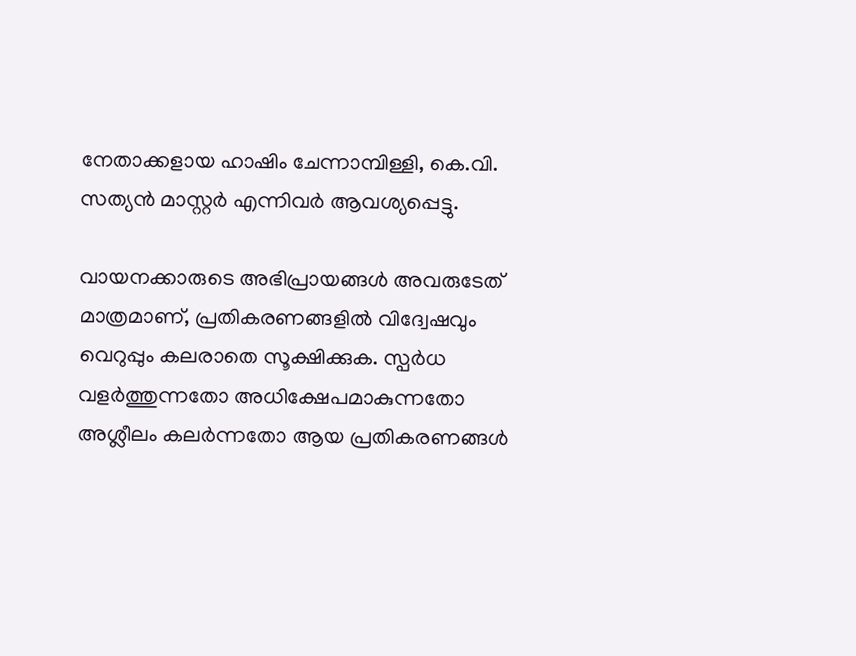നേതാക്കളായ ഹാഷിം ചേന്നാമ്പിള്ളി, കെ.വി. സത്യൻ മാസ്റ്റർ എന്നിവർ ആവശ്യപ്പെട്ടു.

വായനക്കാരുടെ അഭിപ്രായങ്ങള്‍ അവരുടേത് മാത്രമാണ്, പ്രതികരണങ്ങളിൽ വിദ്വേഷവും വെറുപ്പും കലരാതെ സൂക്ഷിക്കുക. സ്പർധ വളർത്തുന്നതോ അധിക്ഷേപമാകുന്നതോ അശ്ലീലം കലർന്നതോ ആയ പ്രതികരണങ്ങൾ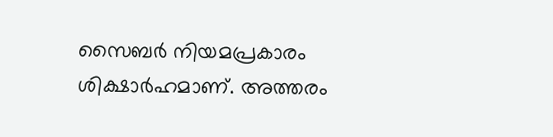സൈബർ നിയമപ്രകാരം ശിക്ഷാർഹമാണ്. അത്തരം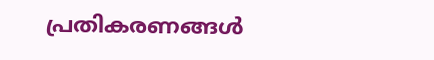പ്രതികരണങ്ങൾ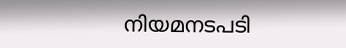നിയമനടപടി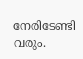നേരിടേണ്ടി വരും.